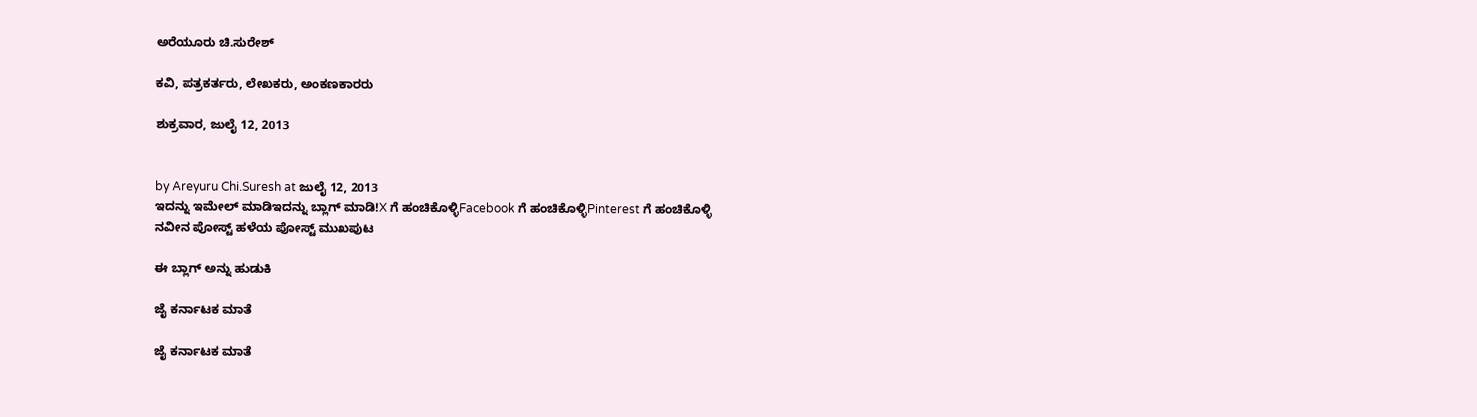ಅರೆಯೂರು ಚಿ.ಸುರೇಶ್

ಕವಿ, ಪತ್ರಕರ್ತರು, ಲೇಖಕರು, ಅಂಕಣಕಾರರು

ಶುಕ್ರವಾರ, ಜುಲೈ 12, 2013


by Areyuru Chi.Suresh at ಜುಲೈ 12, 2013
ಇದನ್ನು ಇಮೇಲ್ ಮಾಡಿಇದನ್ನು ಬ್ಲಾಗ್ ಮಾಡಿ!X ಗೆ ಹಂಚಿಕೊಳ್ಳಿFacebook ಗೆ ಹಂಚಿಕೊಳ್ಳಿPinterest ಗೆ ಹಂಚಿಕೊಳ್ಳಿ
ನವೀನ ಪೋಸ್ಟ್ ಹಳೆಯ ಪೋಸ್ಟ್ ಮುಖಪುಟ

ಈ ಬ್ಲಾಗ್ ಅನ್ನು ಹುಡುಕಿ

ಜೈ ಕರ್ನಾಟಕ ಮಾತೆ

ಜೈ ಕರ್ನಾಟಕ ಮಾತೆ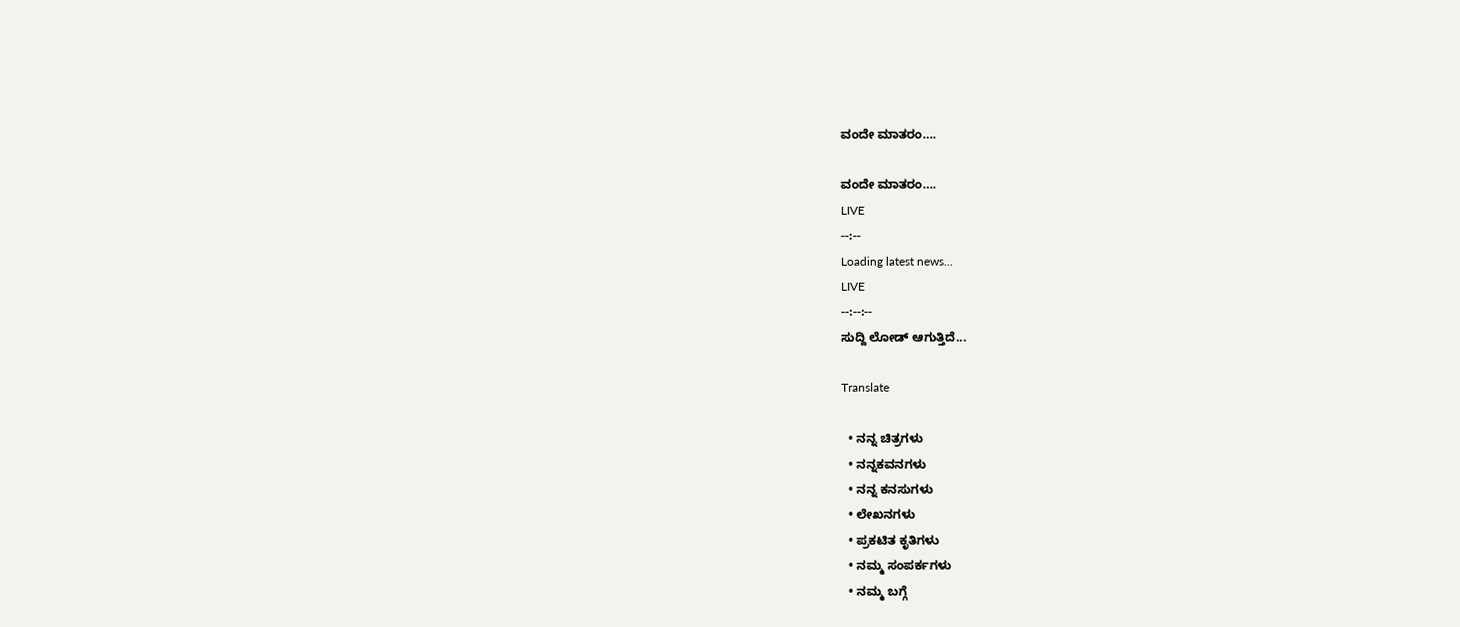ವಂದೇ ಮಾತರಂ….

ವಂದೇ ಮಾತರಂ….
LIVE
--:--
Loading latest news...
LIVE
--:--:--
ಸುದ್ದಿ ಲೋಡ್ ಆಗುತ್ತಿದೆ...

Translate

  • ನನ್ನ ಚಿತ್ರಗಳು
  • ನನ್ನಕವನಗಳು
  • ನನ್ನ ಕನಸುಗಳು
  • ಲೇಖನಗಳು
  • ಪ್ರಕಟಿತ ಕೃತಿಗಳು
  • ನಮ್ಮ ಸಂಪರ್ಕಗಳು
  • ನಮ್ಮ ಬಗ್ಗೆ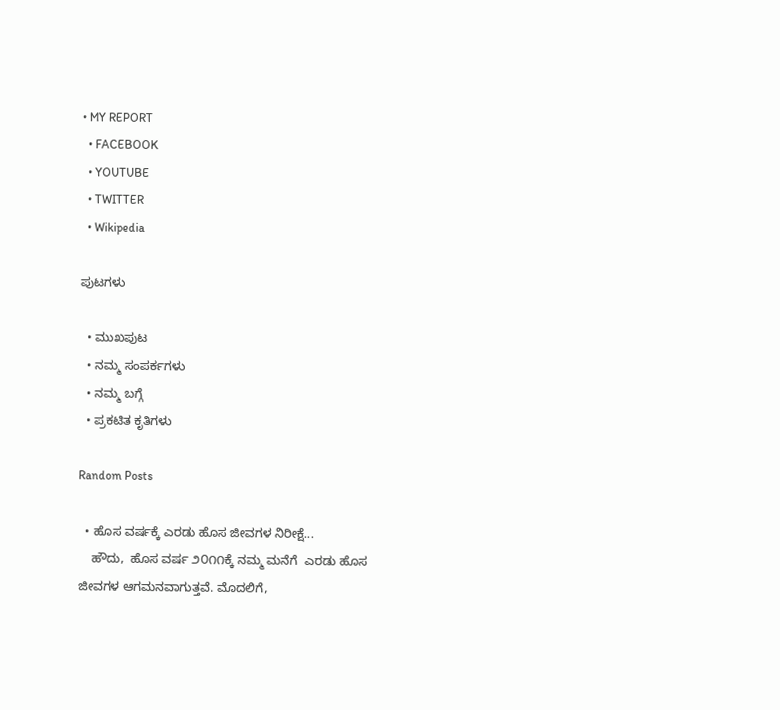• MY REPORT
  • FACEBOOK
  • YOUTUBE
  • TWITTER
  • Wikipedia

ಪುಟಗಳು

  • ಮುಖಪುಟ
  • ನಮ್ಮ ಸಂಪರ್ಕಗಳು
  • ನಮ್ಮ ಬಗ್ಗೆ
  • ಪ್ರಕಟಿತ ಕೃತಿಗಳು

Random Posts

  • ಹೊಸ ವರ್ಷಕ್ಕೆ ಎರಡು ಹೊಸ ಜೀವಗಳ ನಿರೀಕ್ಷೆ...
    ಹೌದು,  ಹೊಸ ವರ್ಷ ೨೦೧೧ಕ್ಕೆ ನಮ್ಮ ಮನೆಗೆ  ಎರಡು ಹೊಸ ಜೀವಗಳ ಆಗಮನವಾಗುತ್ತವೆ. ಮೊದಲಿಗೆ,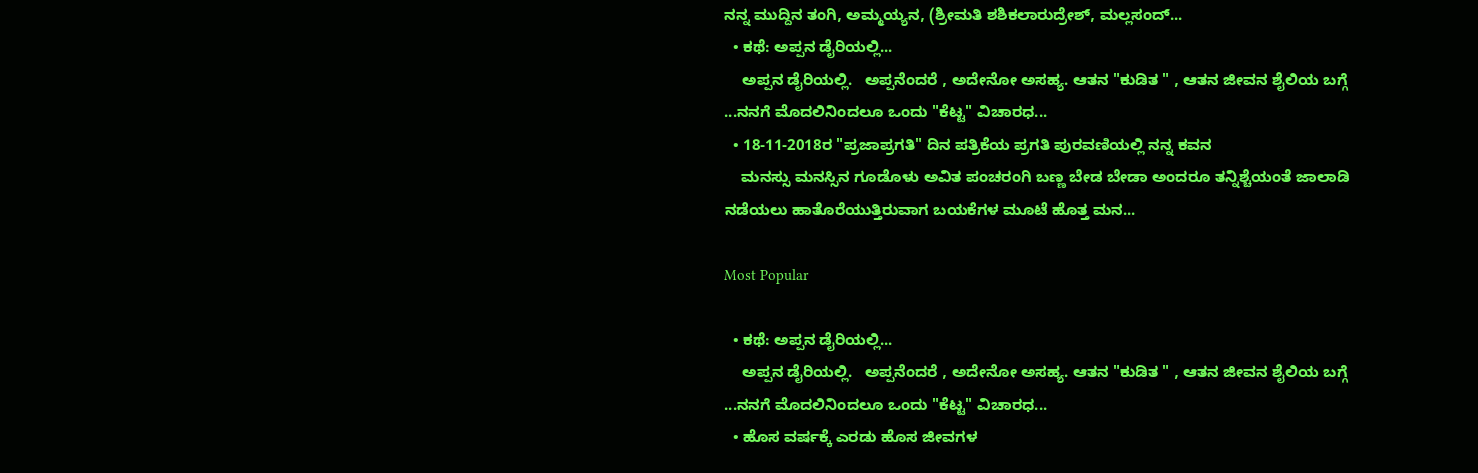ನನ್ನ ಮುದ್ದಿನ ತಂಗಿ, ಅಮ್ಮಯ್ಯನ, (ಶ್ರೀಮತಿ ಶಶಿಕಲಾರುದ್ರೇಶ್, ಮಲ್ಲಸಂದ್...
  • ಕಥೆ: ಅಪ್ಪನ ಡೈರಿಯಲ್ಲಿ...
    ಅಪ್ಪನ ಡೈರಿಯಲ್ಲಿ.   ಅಪ್ಪನೆಂದರೆ , ಅದೇನೋ ಅಸಹ್ಯ. ಆತನ "ಕುಡಿತ " , ಆತನ ಜೀವನ ಶೈಲಿಯ ಬಗ್ಗೆ ...ನನಗೆ ಮೊದಲಿನಿಂದಲೂ ಒಂದು "ಕೆಟ್ಟ" ವಿಚಾರಧ...
  • 18-11-2018ರ "ಪ್ರಜಾಪ್ರಗತಿ" ದಿನ ಪತ್ರಿಕೆಯ ಪ್ರಗತಿ ಪುರವಣಿಯಲ್ಲಿ ನನ್ನ ಕವನ
    ಮನಸ್ಸು ಮನಸ್ಸಿನ ಗೂಡೊಳು ಅವಿತ ಪಂಚರಂಗಿ ಬಣ್ಣ ಬೇಡ ಬೇಡಾ ಅಂದರೂ ತನ್ನಿಶ್ಚೆಯಂತೆ ಜಾಲಾಡಿ ನಡೆಯಲು ಹಾತೊರೆಯುತ್ತಿರುವಾಗ ಬಯಕೆಗಳ ಮೂಟೆ ಹೊತ್ತ ಮನ...

Most Popular

  • ಕಥೆ: ಅಪ್ಪನ ಡೈರಿಯಲ್ಲಿ...
    ಅಪ್ಪನ ಡೈರಿಯಲ್ಲಿ.   ಅಪ್ಪನೆಂದರೆ , ಅದೇನೋ ಅಸಹ್ಯ. ಆತನ "ಕುಡಿತ " , ಆತನ ಜೀವನ ಶೈಲಿಯ ಬಗ್ಗೆ ...ನನಗೆ ಮೊದಲಿನಿಂದಲೂ ಒಂದು "ಕೆಟ್ಟ" ವಿಚಾರಧ...
  • ಹೊಸ ವರ್ಷಕ್ಕೆ ಎರಡು ಹೊಸ ಜೀವಗಳ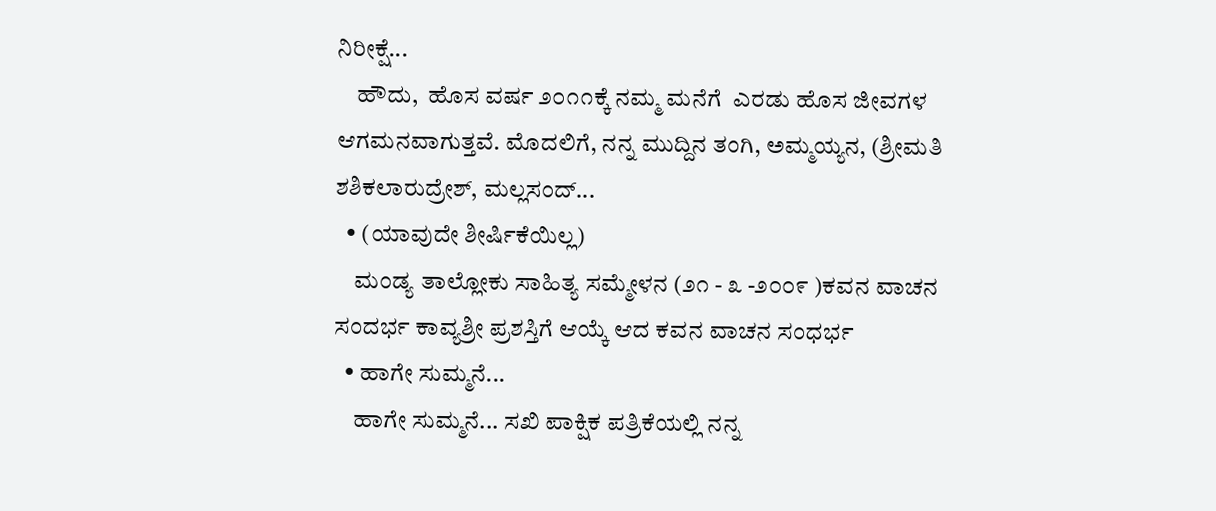ನಿರೀಕ್ಷೆ...
    ಹೌದು,  ಹೊಸ ವರ್ಷ ೨೦೧೧ಕ್ಕೆ ನಮ್ಮ ಮನೆಗೆ  ಎರಡು ಹೊಸ ಜೀವಗಳ ಆಗಮನವಾಗುತ್ತವೆ. ಮೊದಲಿಗೆ, ನನ್ನ ಮುದ್ದಿನ ತಂಗಿ, ಅಮ್ಮಯ್ಯನ, (ಶ್ರೀಮತಿ ಶಶಿಕಲಾರುದ್ರೇಶ್, ಮಲ್ಲಸಂದ್...
  • (ಯಾವುದೇ ಶೀರ್ಷಿಕೆಯಿಲ್ಲ)
    ಮಂಡ್ಯ ತಾಲ್ಲೋಕು ಸಾಹಿತ್ಯ ಸಮ್ಮೇಳನ (೨೧ - ೩ -೨೦೦೯ )ಕವನ ವಾಚನ ಸಂದರ್ಭ ಕಾವ್ಯಶ್ರೀ ಪ್ರಶಸ್ತಿಗೆ ಆಯ್ಕೆ ಆದ ಕವನ ವಾಚನ ಸಂಧರ್ಭ
  • ಹಾಗೇ ಸುಮ್ಮನೆ...
    ಹಾಗೇ ಸುಮ್ಮನೆ... ಸಖಿ ಪಾಕ್ಷಿಕ ಪತ್ರಿಕೆಯಲ್ಲಿ ನನ್ನ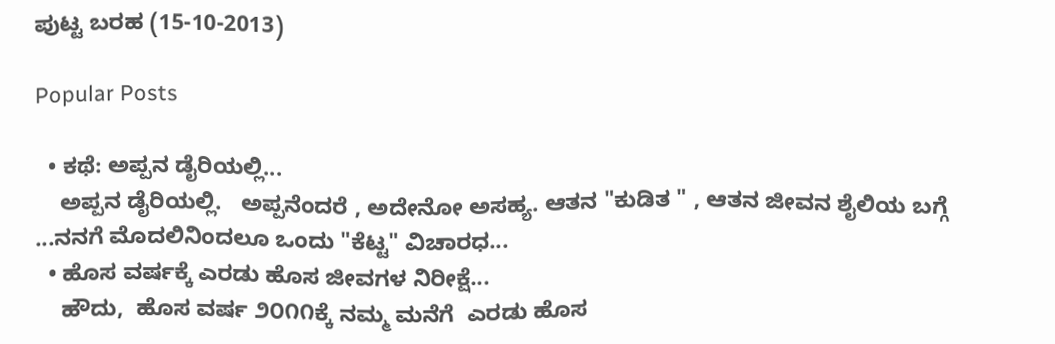ಪುಟ್ಟ ಬರಹ (15-10-2013)

Popular Posts

  • ಕಥೆ: ಅಪ್ಪನ ಡೈರಿಯಲ್ಲಿ...
    ಅಪ್ಪನ ಡೈರಿಯಲ್ಲಿ.   ಅಪ್ಪನೆಂದರೆ , ಅದೇನೋ ಅಸಹ್ಯ. ಆತನ "ಕುಡಿತ " , ಆತನ ಜೀವನ ಶೈಲಿಯ ಬಗ್ಗೆ ...ನನಗೆ ಮೊದಲಿನಿಂದಲೂ ಒಂದು "ಕೆಟ್ಟ" ವಿಚಾರಧ...
  • ಹೊಸ ವರ್ಷಕ್ಕೆ ಎರಡು ಹೊಸ ಜೀವಗಳ ನಿರೀಕ್ಷೆ...
    ಹೌದು,  ಹೊಸ ವರ್ಷ ೨೦೧೧ಕ್ಕೆ ನಮ್ಮ ಮನೆಗೆ  ಎರಡು ಹೊಸ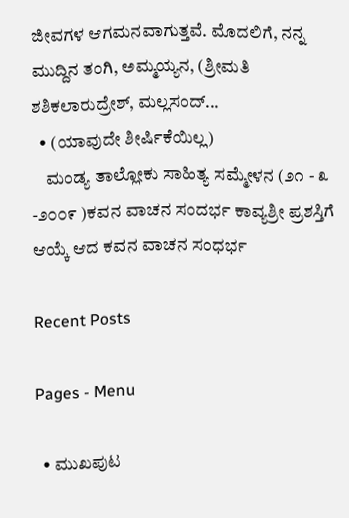ಜೀವಗಳ ಆಗಮನವಾಗುತ್ತವೆ. ಮೊದಲಿಗೆ, ನನ್ನ ಮುದ್ದಿನ ತಂಗಿ, ಅಮ್ಮಯ್ಯನ, (ಶ್ರೀಮತಿ ಶಶಿಕಲಾರುದ್ರೇಶ್, ಮಲ್ಲಸಂದ್...
  • (ಯಾವುದೇ ಶೀರ್ಷಿಕೆಯಿಲ್ಲ)
    ಮಂಡ್ಯ ತಾಲ್ಲೋಕು ಸಾಹಿತ್ಯ ಸಮ್ಮೇಳನ (೨೧ - ೩ -೨೦೦೯ )ಕವನ ವಾಚನ ಸಂದರ್ಭ ಕಾವ್ಯಶ್ರೀ ಪ್ರಶಸ್ತಿಗೆ ಆಯ್ಕೆ ಆದ ಕವನ ವಾಚನ ಸಂಧರ್ಭ

Recent Posts

Pages - Menu

  • ಮುಖಪುಟ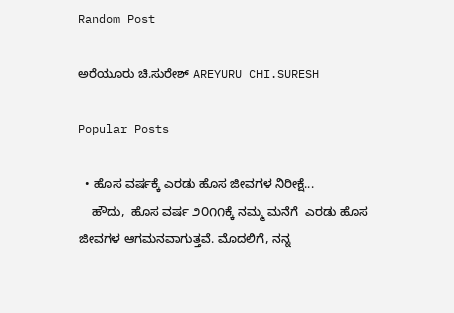Random Post

ಅರೆಯೂರು ಚಿ.ಸುರೇಶ್ AREYURU CHI.SURESH

Popular Posts

  • ಹೊಸ ವರ್ಷಕ್ಕೆ ಎರಡು ಹೊಸ ಜೀವಗಳ ನಿರೀಕ್ಷೆ...
    ಹೌದು,  ಹೊಸ ವರ್ಷ ೨೦೧೧ಕ್ಕೆ ನಮ್ಮ ಮನೆಗೆ  ಎರಡು ಹೊಸ ಜೀವಗಳ ಆಗಮನವಾಗುತ್ತವೆ. ಮೊದಲಿಗೆ, ನನ್ನ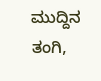ಮುದ್ದಿನ ತಂಗಿ,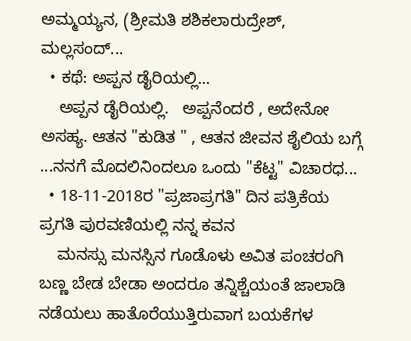ಅಮ್ಮಯ್ಯನ, (ಶ್ರೀಮತಿ ಶಶಿಕಲಾರುದ್ರೇಶ್, ಮಲ್ಲಸಂದ್...
  • ಕಥೆ: ಅಪ್ಪನ ಡೈರಿಯಲ್ಲಿ...
    ಅಪ್ಪನ ಡೈರಿಯಲ್ಲಿ.   ಅಪ್ಪನೆಂದರೆ , ಅದೇನೋ ಅಸಹ್ಯ. ಆತನ "ಕುಡಿತ " , ಆತನ ಜೀವನ ಶೈಲಿಯ ಬಗ್ಗೆ ...ನನಗೆ ಮೊದಲಿನಿಂದಲೂ ಒಂದು "ಕೆಟ್ಟ" ವಿಚಾರಧ...
  • 18-11-2018ರ "ಪ್ರಜಾಪ್ರಗತಿ" ದಿನ ಪತ್ರಿಕೆಯ ಪ್ರಗತಿ ಪುರವಣಿಯಲ್ಲಿ ನನ್ನ ಕವನ
    ಮನಸ್ಸು ಮನಸ್ಸಿನ ಗೂಡೊಳು ಅವಿತ ಪಂಚರಂಗಿ ಬಣ್ಣ ಬೇಡ ಬೇಡಾ ಅಂದರೂ ತನ್ನಿಶ್ಚೆಯಂತೆ ಜಾಲಾಡಿ ನಡೆಯಲು ಹಾತೊರೆಯುತ್ತಿರುವಾಗ ಬಯಕೆಗಳ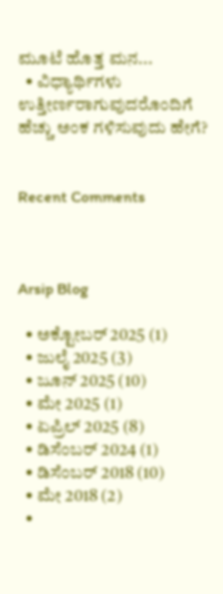ಮೂಟೆ ಹೊತ್ತ ಮನ...
  • ವಿಧ್ಯಾರ್ಥಿಗಳು ಉತ್ತೀರ್ಣರಾಗುವುದರೊಂದಿಗೆ ಹೆಚ್ಚು ಅಂಕ ಗಳಿಸುವುದು ಹೇಗೆ?


Recent Comments



Arsip Blog

  • ಅಕ್ಟೋಬರ್ 2025 (1)
  • ಜುಲೈ 2025 (3)
  • ಜೂನ್ 2025 (10)
  • ಮೇ 2025 (1)
  • ಏಪ್ರಿಲ್ 2025 (8)
  • ಡಿಸೆಂಬರ್ 2024 (1)
  • ಡಿಸೆಂಬರ್ 2018 (10)
  • ಮೇ 2018 (2)
  •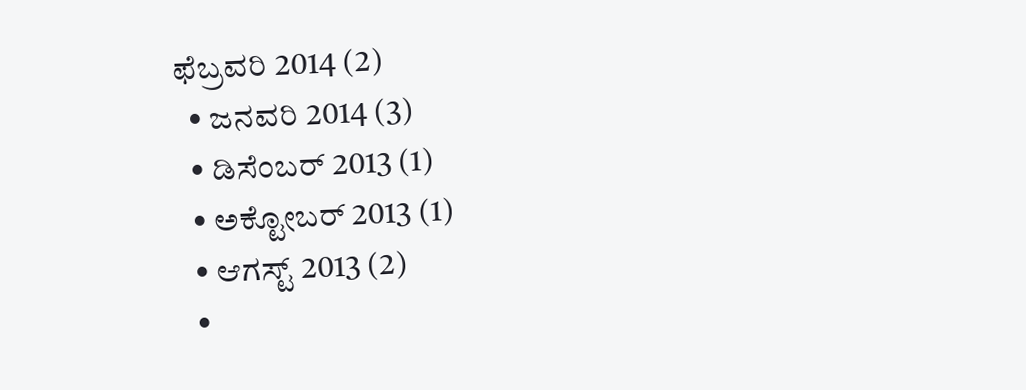ಫೆಬ್ರವರಿ 2014 (2)
  • ಜನವರಿ 2014 (3)
  • ಡಿಸೆಂಬರ್ 2013 (1)
  • ಅಕ್ಟೋಬರ್ 2013 (1)
  • ಆಗಸ್ಟ್ 2013 (2)
  •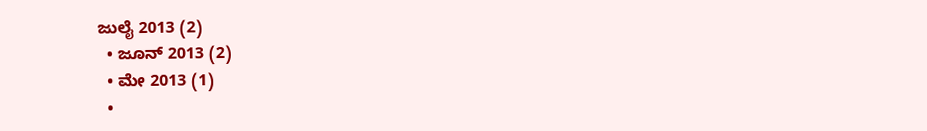ಜುಲೈ 2013 (2)
  • ಜೂನ್ 2013 (2)
  • ಮೇ 2013 (1)
  •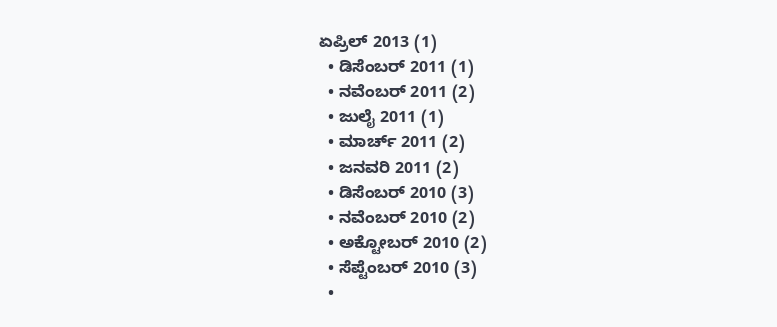ಏಪ್ರಿಲ್ 2013 (1)
  • ಡಿಸೆಂಬರ್ 2011 (1)
  • ನವೆಂಬರ್ 2011 (2)
  • ಜುಲೈ 2011 (1)
  • ಮಾರ್ಚ್ 2011 (2)
  • ಜನವರಿ 2011 (2)
  • ಡಿಸೆಂಬರ್ 2010 (3)
  • ನವೆಂಬರ್ 2010 (2)
  • ಅಕ್ಟೋಬರ್ 2010 (2)
  • ಸೆಪ್ಟೆಂಬರ್ 2010 (3)
  •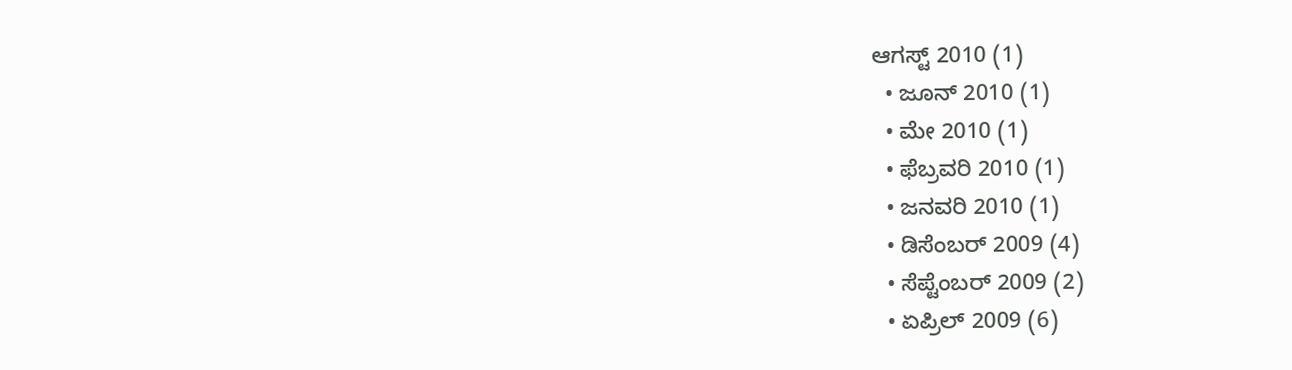ಆಗಸ್ಟ್ 2010 (1)
  • ಜೂನ್ 2010 (1)
  • ಮೇ 2010 (1)
  • ಫೆಬ್ರವರಿ 2010 (1)
  • ಜನವರಿ 2010 (1)
  • ಡಿಸೆಂಬರ್ 2009 (4)
  • ಸೆಪ್ಟೆಂಬರ್ 2009 (2)
  • ಏಪ್ರಿಲ್ 2009 (6)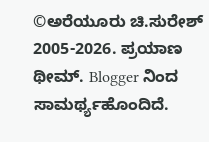©ಅರೆಯೂರು ಚಿ.ಸುರೇಶ್ 2005-2026. ಪ್ರಯಾಣ ಥೀಮ್. Blogger ನಿಂದ ಸಾಮರ್ಥ್ಯಹೊಂದಿದೆ.